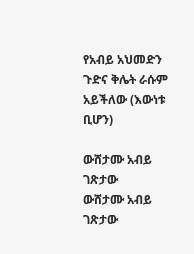የአብይ አህመድን ጉድና ቅሌት ራሱም አይችለው (እውነቱ ቢሆን)

ውሸታሙ አብይ ገጽታው
ውሸታሙ አብይ ገጽታው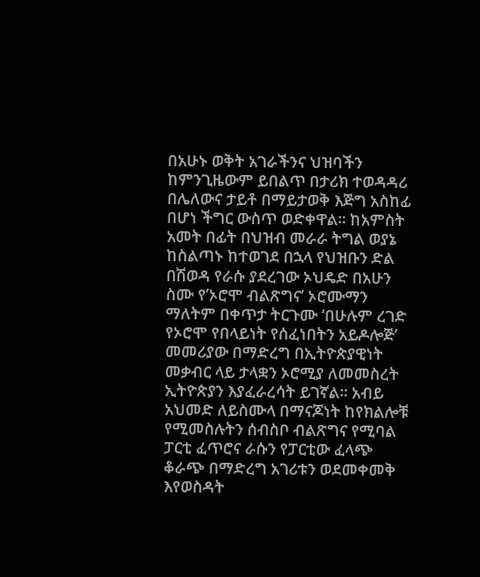በአሁኑ ወቅት አገራችንና ህዝባችን ከምንጊዜውም ይበልጥ በታሪክ ተወዳዳሪ በሌለውና ታይቶ በማይታወቅ እጅግ አስከፊ በሆነ ችግር ውስጥ ወድቀዋል፡፡ ከአምስት አመት በፊት በህዝብ መራራ ትግል ወያኔ ከስልጣኑ ከተወገደ በኋላ የህዝቡን ድል በሽወዳ የራሱ ያደረገው ኦህዴድ በአሁን ስሙ የ’ኦሮሞ ብልጽግና’ ኦሮሙማን ማለትም በቀጥታ ትርጉሙ ‘በሁሉም ረገድ የኦሮሞ የበላይነት የሰፈነበትን አይዶሎጅ’ መመሪያው በማድረግ በኢትዮጵያዊነት መቃብር ላይ ታላቋን ኦሮሚያ ለመመስረት ኢትዮጵያን እያፈራረሳት ይገኛል፡፡ አብይ አህመድ ለይስሙላ በማናጆነት ከየክልሎቹ የሚመስሉትን ሰብስቦ ብልጽግና የሚባል ፓርቲ ፈጥሮና ራሱን የፓርቲው ፈላጭ ቆራጭ በማድረግ አገሪቱን ወደመቀመቅ እየወስዳት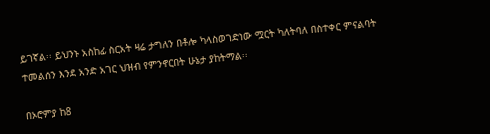ይገኛል፡፡ ይህንኑ አስከፊ ስርአት ዛሬ ታግለን በቶሎ ካላስወገድነው ሟርት ካለትባለ በስተቀር ምናልባት ተመልሰን እንደ አንድ አገር ህዝብ የምንኖርበት ሁኔታ ያከትማል፡፡

በኦሮምያ ከ8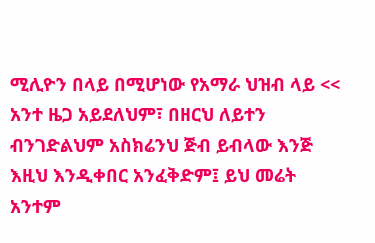ሚሊዮን በላይ በሚሆነው የአማራ ህዝብ ላይ << አንተ ዜጋ አይደለህም፣ በዘርህ ለይተን ብንገድልህም አስክሬንህ ጅብ ይብላው እንጅ እዚህ እንዲቀበር አንፈቅድም፤ ይህ መሬት አንተም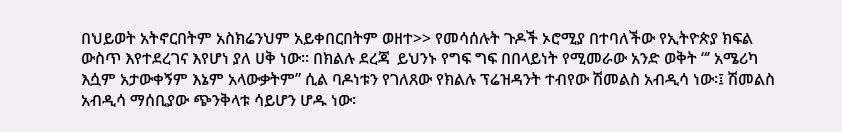በህይወት አትኖርበትም አስክሬንህም አይቀበርበትም ወዘተ>> የመሳሰሉት ጉዶች ኦሮሚያ በተባለችው የኢትዮጵያ ክፍል ውስጥ እየተደረገና እየሆነ ያለ ሀቅ ነው፡፡ በክልሉ ደረጃ  ይህንኑ የግፍ ግፍ በበላይነት የሚመራው አንድ ወቅት “’ አሜሪካ እሷም አታውቀኝም እኔም አላውቃትም” ሲል ባዶነቱን የገለጸው የክልሉ ፕሬዝዳንት ተብየው ሽመልስ አብዲሳ ነው፡፤ ሽመልስ አብዲሳ ማሰቢያው ጭንቅላቱ ሳይሆን ሆዱ ነው፡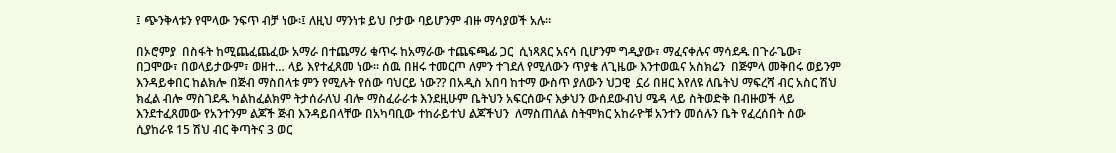፤ ጭንቅላቱን የሞላው ንፍጥ ብቻ ነው፡፤ ለዚህ ማንነቱ ይህ ቦታው ባይሆንም ብዙ ማሳያወች አሉ፡፡

በኦሮምያ  በስፋት ከሚጨፈጨፈው አማራ በተጨማሪ ቁጥሩ ከአማራው ተጨፍጫፊ ጋር  ሲነጻጸር አናሳ ቢሆንም ግዲያው፣ ማፈናቀሉና ማሳደዱ በጉራጌው፣ በጋሞው፣ በወላይታውም፣ ወዘተ… ላይ እየተፈጸመ ነው፡፡ ሰዉ በዘሩ ተመርጦ ለምን ተገደለ የሚለውን ጥያቄ ለጊዜው እንተወዉና አስክሬን  በጅምላ መቅበሩ ወይንም እንዳይቀበር ከልክሎ በጅብ ማስበላቱ ምን የሚሉት የሰው ባህርይ ነው?? በአዲስ አበባ ከተማ ውስጥ ያለውን ህጋዊ  ኗሪ በዘር እየለዩ ለቤትህ ማፍረሻ ብር አስር ሽህ ክፈል ብሎ ማስገደዱ ካልከፈልክም ትታሰራለህ ብሎ ማስፈራራቱ እንደዚሁም ቤትህን አፍርሰውና እቃህን ውሰደውብህ ሜዳ ላይ ስትወድቅ በብዙወች ላይ እንደተፈጸመው የአንተንም ልጆች ጅብ እንዳይበላቸው በአካባቢው ተከራይተህ ልጆችህን  ለማስጠለል ስትሞክር አከራዮቹ አንተን መሰሉን ቤት የፈረሰበት ሰው ሲያከራዩ 15 ሽህ ብር ቅጣትና 3 ወር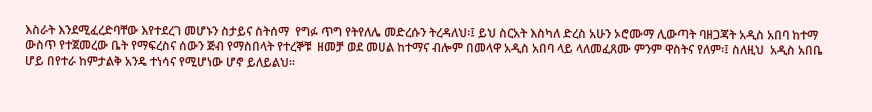እስራት እንደሚፈረድባቸው እየተደረገ መሆኑን ስታይና ስትሰማ  የግፉ ጥግ የትየለሌ መድረሱን ትረዳለህ፡፤ ይህ ስርአት እስካለ ድረስ አሁን ኦሮሙማ ሊውጣት ባዘጋጃት አዲስ አበባ ከተማ ውስጥ የተጀመረው ቤት የማፍረስና ሰውን ጅብ የማስበላት የተረኞቹ  ዘመቻ ወደ መሀል ከተማና ብሎም በመላዋ አዲስ አበባ ላይ ላለመፈጸሙ ምንም ዋስትና የለም፡፤ ስለዚህ  አዲስ አበቤ ሆይ በየተራ ከምታልቅ አንዴ ተነሳና የሚሆነው ሆኖ ይለይልህ፡፡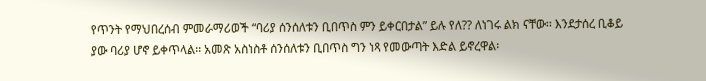የጥንት የማህበረሰብ ምመራማሪወች “ባሪያ ሰንሰለቱን ቢበጥስ ምን ይቀርበታል” ይሉ የለ?? ለነገሩ ልክ ናቸው፡፡ እንደታሰረ ቢቆይ ያው ባሪያ ሆኖ ይቀጥላል፡፡ አመጽ አስነስቶ ሰንሰለቱን ቢበጥስ ግን ነጻ የመውጣት እድል ይኖረዋል፡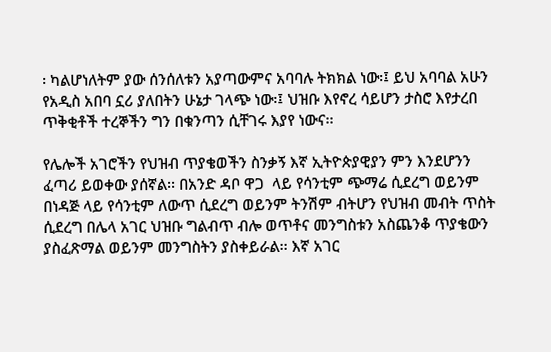፡ ካልሆነለትም ያው ሰንሰለቱን አያጣውምና አባባሉ ትክክል ነው፡፤ ይህ አባባል አሁን የአዲስ አበባ ኗሪ ያለበትን ሁኔታ ገላጭ ነው፡፤ ህዝቡ እየኖረ ሳይሆን ታስሮ እየታረበ ጥቅቂቶች ተረኞችን ግን በቁንጣን ሲቸገሩ እያየ ነውና፡፡

የሌሎች አገሮችን የህዝብ ጥያቄወችን ስንቃኝ እኛ ኢትዮጵያዊያን ምን እንደሆንን ፈጣሪ ይወቀው ያሰኛል፡፡ በአንድ ዳቦ ዋጋ  ላይ የሳንቲም ጭማሬ ሲደረግ ወይንም  በነዳጅ ላይ የሳንቲም ለውጥ ሲደረግ ወይንም ትንሽም ብትሆን የህዝብ መብት ጥስት ሲደረግ በሌላ አገር ህዝቡ ግልብጥ ብሎ ወጥቶና መንግስቱን አስጨንቆ ጥያቄውን ያስፈጽማል ወይንም መንግስትን ያስቀይራል፡፡ እኛ አገር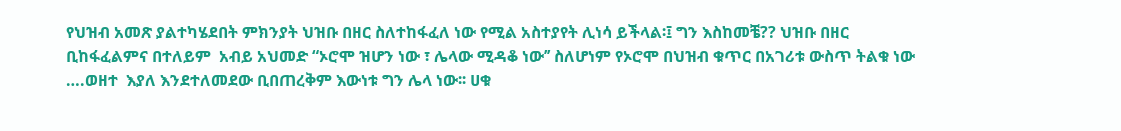የህዝብ አመጽ ያልተካሄደበት ምክንያት ህዝቡ በዘር ስለተከፋፈለ ነው የሚል አስተያየት ሊነሳ ይችላል፡፤ ግን እስከመቼ?? ህዝቡ በዘር ቢከፋፈልምና በተለይም  አብይ አህመድ “ኦሮሞ ዝሆን ነው ፣ ሌላው ሚዳቆ ነው’’ ስለሆነም የኦሮሞ በህዝብ ቁጥር በአገሪቱ ውስጥ ትልቁ ነው ….ወዘተ  እያለ እንደተለመደው ቢበጠረቅም እውነቱ ግን ሌላ ነው፡፡ ሀቁ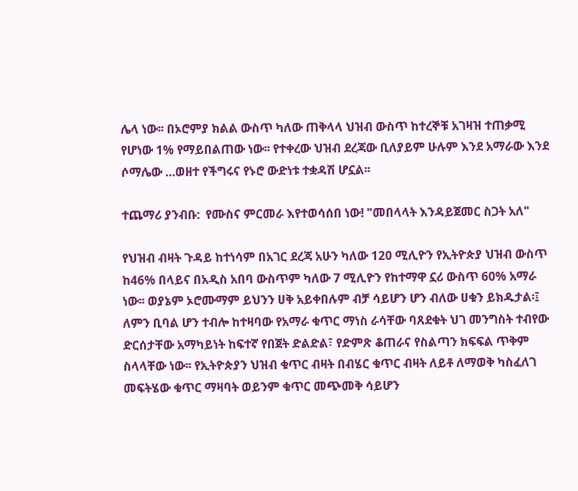ሌላ ነው፡፡ በኦሮምያ ክልል ውስጥ ካለው ጠቅላላ ህዝብ ውስጥ ከተረኞቹ አገዛዝ ተጠቃሚ የሆነው 1% የማይበልጠው ነው፡፡ የተቀረው ህዝብ ደረጃው ቢለያይም ሁሉም እንደ አማራው እንደ ሶማሌው …ወዘተ የችግሩና የኑሮ ውድነቱ ተቋዳሽ ሆኗል፡፡

ተጨማሪ ያንብቡ:  የሙስና ምርመራ እየተወሳሰበ ነው! "መበላላት እንዳይጀመር ስጋት አለ"

የህዝብ ብዛት ጉዳይ ከተነሳም በአገር ደረጃ አሁን ካለው 120 ሚሊዮን የኢትዮጵያ ህዝብ ውስጥ ከ46% በላይና በአዲስ አበባ ውስጥም ካለው 7 ሚሊዮን የከተማዋ ኗሪ ውስጥ 60% አማራ ነው፡፡ ወያኔም ኦሮሙማም ይህንን ሀቅ አይቀበሉም ብቻ ሳይሆን ሆን ብለው ሀቁን ይክዱታል፡፤ ለምን ቢባል ሆን ተብሎ ከተዛባው የአማራ ቁጥር ማነስ ራሳቸው ባጸደቁት ህገ መንግስት ተብየው ድርሰታቸው አማካይነት ከፍተኛ የበጀት ድልድል፣ የድምጽ ቆጠራና የስልጣን ክፍፍል ጥቅም ስላላቸው ነው፡፡ የኢትዮጵያን ህዝብ ቁጥር ብዛት በብሄር ቁጥር ብዛት ለይቶ ለማወቅ ካስፈለገ መፍትሄው ቁጥር ማዛባት ወይንም ቁጥር መጭመቅ ሳይሆን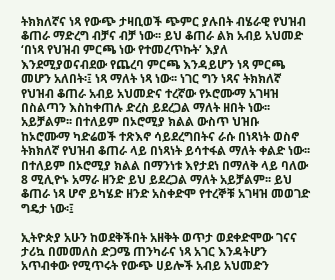ትክክለኛና ነጻ የውጭ ታዛቢወች ጭምር ያሉበት ብሄራዊ የህዝብ ቆጠራ ማድረግ ብቻና ብቻ ነው፡፡ ይህ ቆጠራ ልክ አብይ አህመድ ‘በነጻ የህዝብ ምርጫ ነው የተመረጥኩት’ እያለ እንደሚያወናብደው የጨረባ ምርጫ እንዳይሆን ነጻ ምርጫ መሆን አለበት፡፤ ነጻ ማለት ነጻ ነው፡፡ ነገር ግን ነጻና ትክክለኛ የህዝብ ቆጠራ አብይ አህመድና ተረኛው የኦሮሙማ አገዛዝ በስልጣን እስከቀጠሉ ድረስ ይደረጋል ማለት ዘበት ነው፡፡ አይቻልም፡፡ በተለይም በኦሮሚያ ክልል ውስጥ ህዝቡ  ከኦሮሙማ ካድሬወች ተጽእኖ ሳይደረግበትና ራሱ በነጻነት ወስኖ ትክክለኛ የህዝብ ቆጠራ ላይ በነጻነት ይሳተፋል ማለት ቀልድ ነው፡፡ በተለይም በኦሮሚያ ክልል በማንነቱ እየታደነ በማለቅ ላይ ባለው 8 ሚሊዮኑ አማራ ዘንድ ይህ ይደረጋል ማለት አይቻልም፡፡ ይህ ቆጠራ ነጻ ሆኖ ይካሄድ ዘንድ አስቀድሞ የተረኞቹ አገዛዝ መወገድ ግዴታ ነው፡፤

ኢትዮጵያ አሁን ከወደቅችበት አዘቅት ወጥታ ወደቀድሞው ገናና ታሪኳ በመመለስ ድጋሜ ጠንካራና ነጻ አገር እንዳትሆን አጥብቀው የሚጥሩት የውጭ ሀይሎች አብይ አህመድን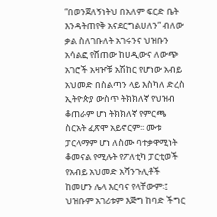“በወንጀለኝነትህ በአለም ፍርድ ቤት እንዳትጠየቅ አናደርግልሀለን” ብለው ቃል ስለገቡለት አገሩንና ህዝቡን አሳልፎ የሸጠው ከሀዲውና ለውጭ አገሮች አዛዦቹ አሽከር የሆነው አብይ አህመድ በስልጣን ላይ እስካለ ድረስ ኢትዮጵያ ውስጥ ትክክለኛ የህዝብ ቆጠራም ሆነ ትክክለኛ የምርጫ ስርአት ፈጽሞ አይኖርም፡፡ ሙቱ ፓርላማም ሆነ ለስሙ ባተቃዋሚነት ቆመናል የሚሉት የፖለቲካ ፓርቲወች የአብይ አህመድ አሻንጉሊቶች ከመሆን ሌላ እርባና የላቸውም፡፤ ህዝቡም አገሪቱም እጅግ ከባድ ችግር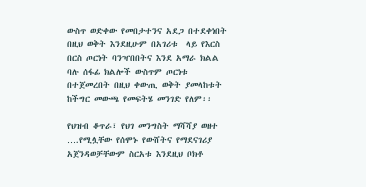ውስጥ ወድቀው የመበታተንና አደጋ በተደቀነበት በዚህ ወቅት እንደዚሁም በአገሪቱ  ላይ የእርስ በርስ ጦርነት ባንዣበበትና እንደ አማራ ክልል ባሉ ሰፋፊ ክልሎች ውስጥም ጦርነቱ በተጀመረበት በዚህ ቀውጢ ወቅት ያመላከቱት ከችግር መውጫ የመፍትሄ መንገድ የለም፡፡

የህዝብ ቆጥራ፣ የህገ መንግስት ማሻሻያ ወዘተ ….የሚሏቸው የሰሞኑ የውሸትና የማደናገሪያ አጀንዳወቻቸውም ስርአቱ እንደዚህ ቦክቶ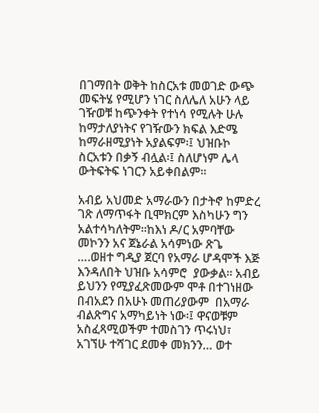በገማበት ወቅት ከስርአቱ መወገድ ውጭ መፍትሄ የሚሆን ነገር ስለሌለ አሁን ላይ ገዥወቹ ከጭንቀት የተነሳ የሚሉት ሁሉ ከማታለያነትና የገዥውን ክፍል እድሜ ከማራዘሚያነት አያልፍም፡፤ ህዝቡኮ ስርአቱን በቃኝ ብሏል፡፤ ስለሆነም ሌላ ውትፍትፍ ነገርን አይቀበልም፡፡

አብይ አህመድ አማራውን በታትኖ ከምድረ ገጽ ለማጥፋት ቢሞክርም እስካሁን ግን አልተሳካለትም፡፡ከእነ ዶ/ር አምባቸው መኮንን አና ጀኔራል አሳምነው ጽጌ ….ወዘተ ግዲያ ጀርባ የአማራ ሆዳሞች እጅ እንዳለበት ህዝቡ አሳምሮ  ያውቃል፡፡ አብይ ይህንን የሚያፈጽመውም ሞቶ በተገነዘው በብአደን በአሁኑ መጠሪያውም  በአማራ ብልጽግና አማካይነት ነው፡፤ ዋናወቹም አስፈጻሚወችም ተመስገን ጥሩነህ፣ አገኘሁ ተሻገር ደመቀ መክንን… ወተ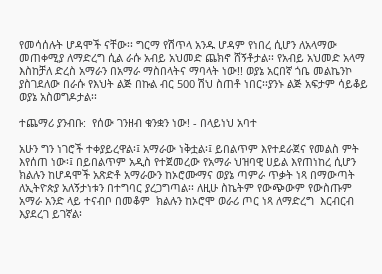የመሳሰሉት ሆዳሞች ናቸው፡፡ ግርማ የሽጥላ አንዱ ሆዳም የነበረ ሲሆን ለአላማው መጠቀሚያ ለማድረግ ሲል ራሱ አብይ አህመድ ጨክኖ ሸኝቶታል፡፡ የአብይ አህመድ አላማ እስከቻለ ድረስ አማራን በአማራ ማስበላትና ማባላት ነው!! ወያኔ አርበኛ ጎቤ መልኬንኮ ያስገደለው በራሱ የእህት ልጅ በኩል ብር 500 ሽህ ስጠቶ ነበር፡፡ያንኑ ልጅ አፍታም ሳይቆይ ወያኔ አስወግዶታል፡፡

ተጨማሪ ያንብቡ:  የሰው ገንዘብ ቁንቋን ነው! - በላይነህ አባተ

አሁን ግን ነገሮች ተቀያይረዋል፡፤ አማራው ነቅቷል፡፤ ይበልጥም እየተደራጀና የመልስ ምት እየሰጠ ነው፡፤ በይበልጥም አዲስ የተጀመረው የአማራ ህዝባዊ ሀይል እየጠነከረ ሲሆን ክልሉን ከሆዳሞች አጽድቶ አማራውን ከኦሮሙማና ወያኔ ጣምራ ጥቃት ነጻ በማውጣት ለኢትዮጵያ አለኝታነቱን በተግባር ያረጋግጣል፡፡ ለዚሁ ስኬትም የውጭውም የውስጡም አማራ አንድ ላይ ተናብቦ በመቆም  ክልሉን ከኦሮሞ ወራሪ ጦር ነጻ ለማድረግ  እርብርብ እያደረገ ይገኛል፡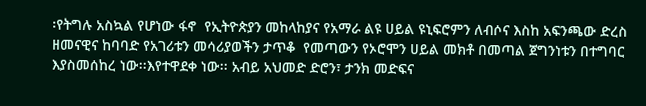፡የትግሉ አስኳል የሆነው ፋኖ  የኢትዮጵያን መከላከያና የአማራ ልዩ ሀይል ዩኒፍሮምን ለብሶና እስከ አፍንጫው ድረስ ዘመናዊና ከባባድ የአገሪቱን መሳሪያወችን ታጥቆ  የመጣውን የኦሮሞን ሀይል መክቶ በመጣል ጀግንነቱን በተግባር እያስመሰከረ ነው፡፡እየተዋደቀ ነው፡፡ አብይ አህመድ ድሮን፣ ታንክ መድፍና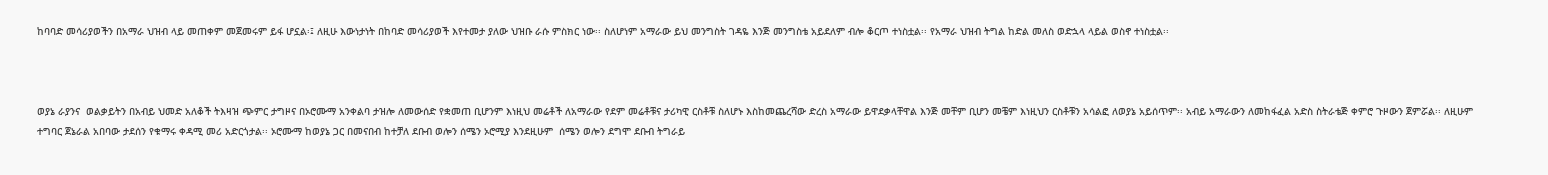ከባባድ መሳሪያወችን በአማራ ህዝብ ላይ መጠቀም መጀመሩም ይፋ ሆኗል፡፤ ለዚሁ እውነታነት በከባድ መሳሪያወች እየተመታ ያለው ህዝቡ ራሱ ምስክር ነው፡፡ ስለሆነም አማራው ይህ መንግስት ገዳዬ እንጅ መንግስቴ አይደለም ብሎ ቆርጦ ተነስቷል፡፡ የአማራ ህዝብ ትግል ከድል መለስ ወድኋላ ላይል ወስኖ ተነስቷል፡፡



ወያኔ ራያንና  ወልቃይትን በአብይ ህመድ አለቆች ትእዛዝ ጭምር ታግዞና በኦሮሙማ አንቀልባ ታዝሎ ለመውሰድ የቋመጠ ቢሆንም እነዚህ መሬቶች ለአማራው የደም መሬቶቹና ታሪካዊ ርስቶቹ ስለሆኑ እስከመጨረሻው ድረስ አማራው ይዋደቃላቸዋል እንጅ መቸም ቢሆን መቼም እነዚህን ርስቶቹን አሳልፎ ለወያኔ አይሰጥም፡፡ አብይ አማራውን ለመከፋፈል አድስ ስትራቴጅ ቀምሮ ጉዞውን ጀምሯል፡፡ ለዚሁም ተግባር ጀኔራል አበባው ታደሰን የቁማሩ ቀዳሚ መሪ አድርጎታል፡፡ ኦሮሙማ ከወያኔ ጋር በመናበብ ከተቻለ ደቡብ ወሎን ሰሜን ኦሮሚያ እንደዚሁም  ሰሜን ወሎን ደግሞ ደቡብ ትግራይ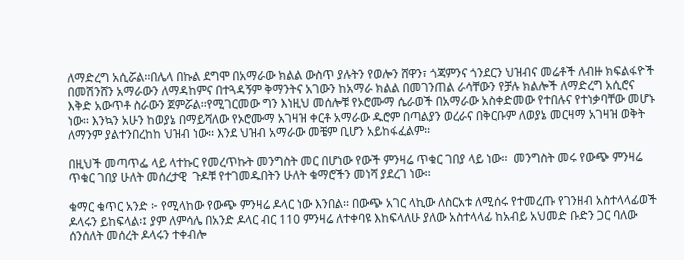ለማድረግ አሲሯል፡፡በሌላ በኩል ደግሞ በአማራው ክልል ውስጥ ያሉትን የወሎን ሸዋን፣ ጎጃምንና ጎንደርን ህዝብና መሬቶች ለብዙ ክፍልፋዮች በመሽንሸን አማራውን ለማዳከምና በተጓዳኝም ቅማንትና አገውን ከአማራ ክልል በመገንጠል ራሳቸውን የቻሉ ክልሎች ለማድረግ አሲሮና እቅድ አውጥቶ ስራውን ጀምሯል፡፡የሚገርመው ግን እነዚህ መሰሎቹ የኦሮሙማ ሴራወች በአማራው አስቀድመው የተበሉና የተነቃባቸው መሆኑ ነው፡፡ እንኳን አሁን ከወያኔ በማይሻለው የኦሮሙማ አገዛዝ ቀርቶ አማራው ዱሮም በጣልያን ወረራና በቅርቡም ለወያኔ መርዛማ አገዛዝ ወቅት ለማንም ያልተንበረከከ ህዝብ ነው፡፡ እንደ ህዝብ አማራው መቼም ቢሆን አይከፋፈልም፡፡

በዚህች መጣጥፌ ላይ ላተኩር የመረጥኩት መንግስት መር በሆነው የውች ምንዛሬ ጥቁር ገበያ ላይ ነው፡፡  መንግስት መሩ የውጭ ምንዛሬ ጥቁር ገበያ ሁለት መሰረታዊ  ጉዶቹ የተገመዱበትን ሁለት ቁማሮችን መነሻ ያደረገ ነው፡፡

ቁማር ቁጥር አንድ ፦ የሚላከው የውጭ ምንዛሬ ዶላር ነው እንበል፡፡ በውጭ አገር ላኪው ለስርአቱ ለሚሰሩ የተመረጡ የገንዘብ አስተላላፊወች ዶላሩን ይከፍላል፡፤ ያም ለምሳሌ በአንድ ዶላር ብር 110 ምንዛሬ ለተቀባዩ እከፍላለሁ ያለው አስተላላፊ ከአብይ አህመድ ቡድን ጋር ባለው ሰንሰለት መሰረት ዶላሩን ተቀብሎ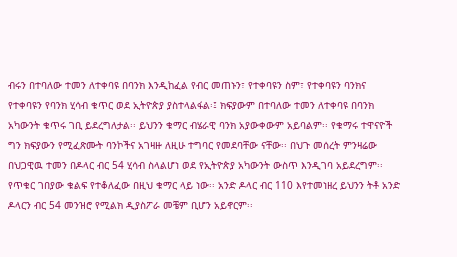ብሩን በተባለው ተመን ለተቀባዩ በባንክ እንዲከፈል የብር መጠኑን፣ የተቀባዩን ስም፣ የተቀባዩን ባንክና የተቀባዩን የባንክ ሂሳብ ቁጥር ወደ ኢትዮጵያ ያስተላልፋል፡፤ ክፍያውም በተባለው ተመን ለተቀባዩ በባንክ አካውንት ቁጥሩ ገቢ ይደረግለታል፡፡ ይህንን ቁማር ብሄራዊ ባንክ አያውቀውም አይባልም፡፡ የቁማሩ ተዋናዮች ግን ክፍያውን የሚፈጽሙት ባንኮችና አገዛዙ ለዚሁ ተግባር የመደባቸው ናቸው፡፡ በህጉ መሰረት ምንዛሬው በህጋዊዉ ተመን በዶላር ብር 54 ሂሳብ ስላልሆነ ወደ የኢትዮጵያ አካውንት ውስጥ እንዲገባ አይደረግም፡፡የጥቁር ገበያው ቁልፍ የተቆለፈው በዚህ ቁማር ላይ ነው፡፡ አንድ ዶላር ብር 110 እየተመነዘረ ይህንን ትቶ አንድ ዶላርን ብር 54 መንዝሮ የሚልክ ዲያስፖራ መቼም ቢሆን አይኖርም፡፡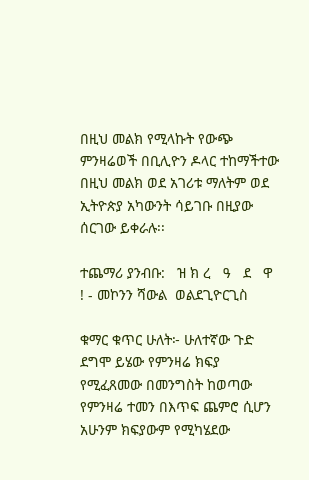በዚህ መልክ የሚላኩት የውጭ ምንዛሬወች በቢሊዮን ዶላር ተከማችተው በዚህ መልክ ወደ አገሪቱ ማለትም ወደ ኢትዮጵያ አካውንት ሳይገቡ በዚያው ሰርገው ይቀራሉ፡፡

ተጨማሪ ያንብቡ:   ዝ ክ ረ   ዓ   ደ   ዋ  ! - መኮንን ሻውል  ወልደጊዮርጊስ

ቁማር ቁጥር ሁለት፦ ሁለተኛው ጉድ ደግሞ ይሄው የምንዛሬ ክፍያ የሚፈጸመው በመንግስት ከወጣው የምንዛሬ ተመን በእጥፍ ጨምሮ ሲሆን አሁንም ክፍያውም የሚካሄደው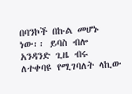በባንኮች በኩል መሆኑ ነው፡፡ ይባስ ብሎ አንዳንድ ጊዜ ብሩ ለተቀባዩ የሚገባለት ላኪው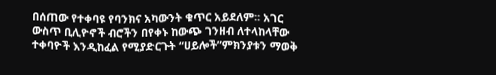በሰጠው የተቀባዩ የባንክና አካውንት ቁጥር አይደለም፡፡ አገር ውስጥ ቢሊዮኖች ብሮችን በየቀኑ ከውጭ ገንዘብ ለተላከላቸው ተቀባዮች እንዲከፈል የሚያድርጉት “ሀይሎች”ምክንያቱን ማወቅ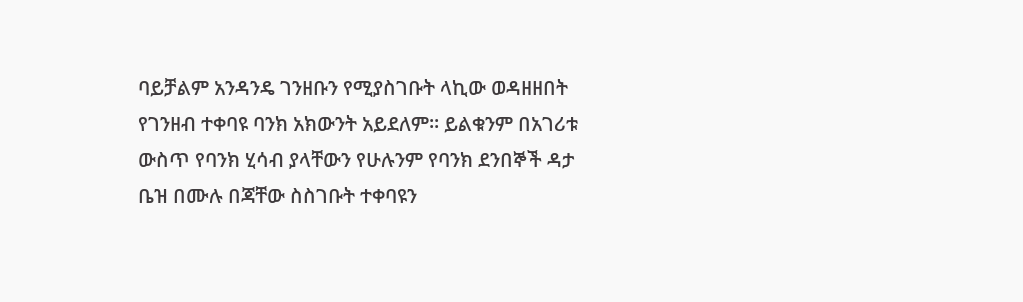ባይቻልም አንዳንዴ ገንዘቡን የሚያስገቡት ላኪው ወዳዘዘበት የገንዘብ ተቀባዩ ባንክ አክውንት አይደለም፡፡ ይልቁንም በአገሪቱ ውስጥ የባንክ ሂሳብ ያላቸውን የሁሉንም የባንክ ደንበኞች ዳታ ቤዝ በሙሉ በጃቸው ስስገቡት ተቀባዩን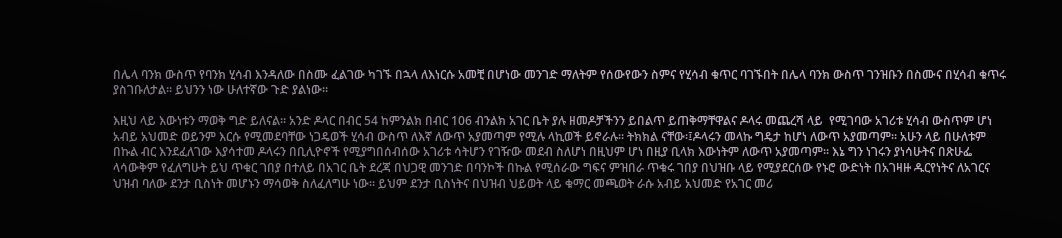በሌላ ባንክ ውስጥ የባንክ ሂሳብ እንዳለው በስሙ ፈልገው ካገኙ በኋላ ለእነርሱ አመቺ በሆነው መንገድ ማለትም የሰውየውን ስምና የሂሳብ ቁጥር ባገኙበት በሌላ ባንክ ውስጥ ገንዝቡን በስሙና በሂሳብ ቁጥሩ ያስገቡለታል፡፡ ይህንን ነው ሁለተኛው ጉድ ያልነው፡፡

እዚህ ላይ እውነቱን ማወቅ ግድ ይለናል፡፡ አንድ ዶላር በብር 54 ከምንልክ በብር 106 ብንልክ አገር ቤት ያሉ ዘመዶቻችንን ይበልጥ ይጠቅማቸዋልና ዶላሩ መጨረሻ ላይ  የሚገባው አገሪቱ ሂሳብ ውስጥም ሆነ አብይ አህመድ ወይንም እርሱ የሚመደባቸው ነጋዴወች ሂሳብ ውስጥ ለእኛ ለውጥ አያመጣም የሚሉ ላኪወች ይኖራሉ፡፡ ትክክል ናቸው፡፤ዶላሩን መላኩ ግዴታ ከሆነ ለውጥ አያመጣም፡፡ አሁን ላይ በሁለቱም በኩል ብር እንደፈለገው እያሳተመ ዶላሩን በቢሊዮኖች የሚያግበሰብሰው አገሪቱ ሳትሆን የገዥው መደብ ስለሆነ በዚህም ሆነ በዚያ ቢላክ እውነትም ለውጥ አያመጣም፡፡ እኔ ግን ነገሩን ያነሳሁትና በጽሁፌ ላሳውቅም የፈለግሁት ይህ ጥቁር ገበያ በተለይ በአገር ቤት ደረጃ በህጋዊ መንገድ በባንኮች በኩል የሚሰራው ግፍና ምዝበራ ጥቁሩ ገበያ በህዝቡ ላይ የሚያደርሰው የኑሮ ውድነት በአገዛዙ ዱርየነትና ለአገርና ህዝብ ባለው ደንታ ቢስነት መሆኑን ማሳወቅ ስለፈለግሁ ነው፡፡ ይህም ደንታ ቢስነትና በህዝብ ህይወት ላይ ቁማር መጫወት ራሱ አብይ አህመድ የአገር መሪ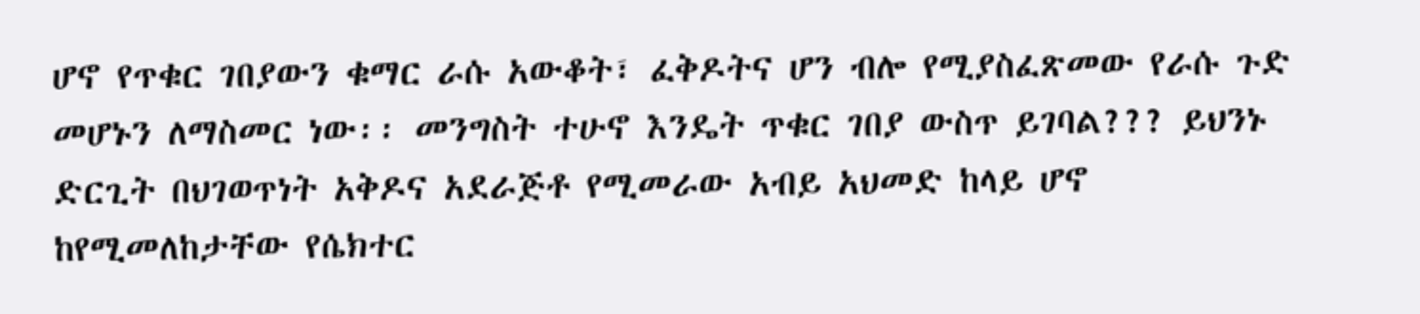ሆኖ የጥቁር ገበያውን ቁማር ራሱ አውቆት፣ ፈቅዶትና ሆን ብሎ የሚያስፈጽመው የራሱ ጉድ መሆኑን ለማስመር ነው፡፡ መንግስት ተሁኖ እንዴት ጥቁር ገበያ ውስጥ ይገባል??? ይህንኑ ድርጊት በህገወጥነት አቅዶና አደራጅቶ የሚመራው አብይ አህመድ ከላይ ሆኖ ከየሚመለከታቸው የሴክተር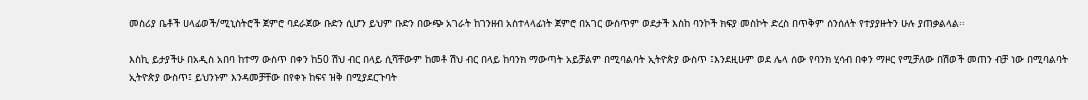መስሪያ ቤቶች ሀላፊወች/ሚኒስትሮች ጀምሮ ባደራጀው ቡድን ሲሆን ይህም ቡድን በውጭ አገራት ከገንዘብ አስተላላፊነት ጀምሮ በአገር ውስጥም ወደታች እስከ ባንኮች ክፍያ መስኮት ድረስ በጥቅም ሰንሰለት የተያያዙትን ሁሉ ያጠቃልላል፡፡

እስኪ ይታያችሁ በአዲስ አበባ ከተማ ውስጥ በቀን ከ50 ሽህ ብር በላይ ሲሻቸውም ከመቶ ሽህ ብር በላይ ከባንክ ማውጣት አይቻልም በሚባልባት ኢትዮጵያ ውስጥ ፤እንደዚሁም ወደ ሌላ ሰው የባንክ ሂሳብ በቀን ማዞር የሚቻለው በሽወች መጠን ብቻ ነው በሚባልባት ኢትዮጵያ ውስጥ፤ ይህንኑም እንዳመቻቸው በየቀኑ ከፍና ዝቅ በሚያደርጉባት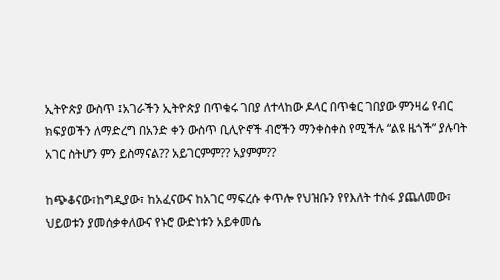ኢትዮጵያ ውስጥ ፤አገራችን ኢትዮጵያ በጥቁሩ ገበያ ለተላከው ዶላር በጥቁር ገበያው ምንዛሬ የብር ክፍያወችን ለማድረግ በአንድ ቀን ውስጥ ቢሊዮኖች ብሮችን ማንቀስቀስ የሚችሉ “ልዩ ዜጎች” ያሉባት አገር ስትሆን ምን ይስማናል?? አይገርምም?? አያምም??

ከጭቆናው፣ከግዲያው፣ ከአፈናውና ከአገር ማፍረሱ ቀጥሎ የህዝቡን የየእለት ተስፋ ያጨለመው፣ ህይወቱን ያመሰቃቀለውና የኑሮ ውድነቱን አይቀመሴ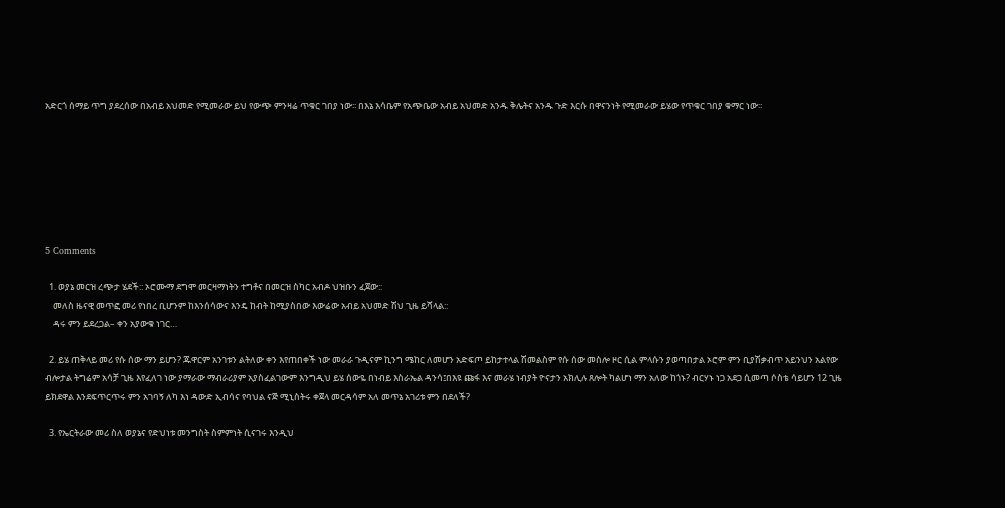አድርጎ ሰማይ ጥግ ያደረሰው በአብይ አህመድ የሚመራው ይህ የውጭ ምንዛሬ ጥቁር ገበያ ነው፡፡ በእኔ እሳቤም የአጭቤው አብይ አህመድ አንዱ ቅሌትና አንዱ ጉድ እርሱ በዋናንነት የሚመራው ይሄው የጥቁር ገበያ ቁማር ነው፡፡







5 Comments

  1. ወያኔ መርዝ ረጭታ ሄደች:: ኦሮሙማ ደግሞ መርዛማነትን ተግቶና በመርዝ ስካር አብዶ ህዝቡን ፈጀው::
    መለስ ዜናዊ መጥፎ መሪ የነበረ ቢሆንም ከእንሰሳውና እንዴ ከብት ከሚያስበው እውሬው አብይ አህመድ ሽህ ጊዜ ይሻላል::
    ዳሩ ምን ይደረጋል– ቀን አያውቁ ነገር…

  2. ይሄ ጠቅላይ መሪ የሱ ሰው ማን ይሆን? ጁዋርም አንገቱን ልትለው ቀን እየጠበቀች ነው መራራ ጉዲናም ኪንግ ሜከር ለመሆን አድፍጦ ይከታተላል ሽመልስም የሱ ሰው መስሎ ዞር ሲል ምላሱን ያወጣበታል ኦሮም ምን ቢያሽቃብጥ አይንህን አልየው ብሎታል ትግሬም አሳቻ ጊዜ እየፈለገ ነው ያማራው ማብራሪያም አያስፈልገውም እንግዲህ ይሄ ሰውዬ በነብይ እስራኤል ዳንሳ፤በእዩ ጩፋ እና መራሄ ነብያት ዮናታን አክሊሉ ጸሎት ካልሆነ ማን አለው ከጎኑ? ብርሃኑ ነጋ አደጋ ሲመጣ ሶስቴ ሳይሆን 12 ጊዜ ይክደዋል እንደፍጥርጥሩ ምን አገባኝ ለካ እነ ዳውድ ኢብሳና የባህል ናጅ ሚኒስትሩ ቀጀላ መርዳሳም አለ መጥኔ አገሪቱ ምን በደለች?

  3. የኤርትራው መሪ ስለ ወያኔና የድህነቱ መንግስት ስምምነት ሲናገሩ እንዲህ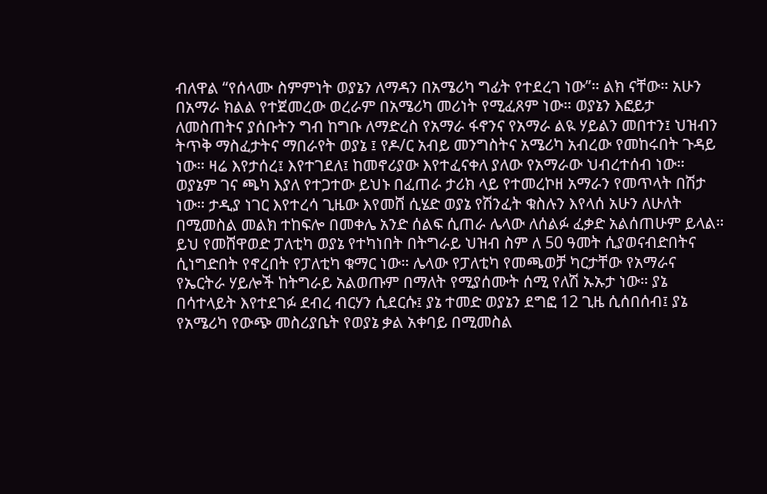ብለዋል “የሰላሙ ስምምነት ወያኔን ለማዳን በአሜሪካ ግፊት የተደረገ ነው”። ልክ ናቸው። አሁን በአማራ ክልል የተጀመረው ወረራም በአሜሪካ መሪነት የሚፈጸም ነው። ወያኔን እፎይታ ለመስጠትና ያሰቡትን ግብ ከግቡ ለማድረስ የአማራ ፋኖንና የአማራ ልዪ ሃይልን መበተን፤ ህዝብን ትጥቅ ማስፈታትና ማበራየት ወያኔ ፤ የዶ/ር አብይ መንግስትና አሜሪካ አብረው የመከሩበት ጉዳይ ነው። ዛሬ እየታሰረ፤ እየተገደለ፤ ከመኖሪያው እየተፈናቀለ ያለው የአማራው ህብረተሰብ ነው። ወያኔም ገና ጫካ እያለ የተጋተው ይህኑ በፈጠራ ታሪክ ላይ የተመረኮዘ አማራን የመጥላት በሽታ ነው። ታዲያ ነገር እየተረሳ ጊዜው እየመሸ ሲሄድ ወያኔ የሽንፈት ቁስሉን እየላሰ አሁን ለሁለት በሚመስል መልክ ተከፍሎ በመቀሌ አንድ ሰልፍ ሲጠራ ሌላው ለሰልፉ ፈቃድ አልሰጠሁም ይላል። ይህ የመሸዋወድ ፓለቲካ ወያኔ የተካነበት በትግራይ ህዝብ ስም ለ 50 ዓመት ሲያወናብድበትና ሲነግድበት የኖረበት የፓለቲካ ቁማር ነው። ሌላው የፓለቲካ የመጫወቻ ካርታቸው የአማራና የኤርትራ ሃይሎች ከትግራይ አልወጡም በማለት የሚያሰሙት ሰሚ የለሽ ኡኡታ ነው። ያኔ በሳተላይት እየተደገፉ ደብረ ብርሃን ሲደርሱ፤ ያኔ ተመድ ወያኔን ደግፎ 12 ጊዜ ሲሰበሰብ፤ ያኔ የአሜሪካ የውጭ መስሪያቤት የወያኔ ቃል አቀባይ በሚመስል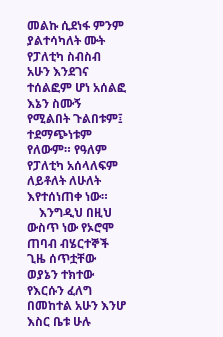መልኩ ሲደነፋ ምንም ያልተሳካለት ሙት የፓለቲካ ስብስብ አሁን እንደገና ተሰልፎም ሆነ አሰልፎ እኔን ስሙኝ የሚልበት ጉልበቱም፤ ተደማጭነቱም የለውም። የዓለም የፓለቲካ አሰላለፍም ለይቶለት ለሁለት እየተሰነጠቀ ነው።
    እንግዲህ በዚህ ውስጥ ነው የኦሮሞ ጠባብ ብሄርተኞች ጊዜ ሰጥቷቸው ወያኔን ተክተው የእርሱን ፈለግ በመከተል አሁን እንሆ እስር ቤቱ ሁሉ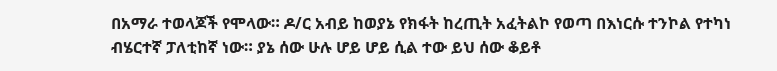በአማራ ተወላጆች የሞላው። ዶ/ር አብይ ከወያኔ የክፋት ከረጢት አፈትልኮ የወጣ በእነርሱ ተንኮል የተካነ ብሄርተኛ ፓለቲከኛ ነው። ያኔ ሰው ሁሉ ሆይ ሆይ ሲል ተው ይህ ሰው ቆይቶ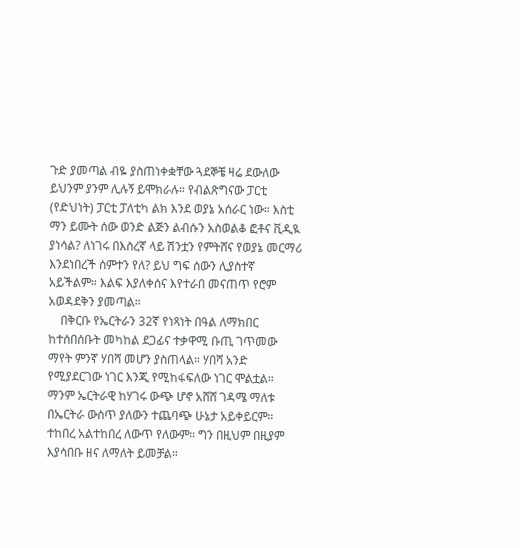ጉድ ያመጣል ብዬ ያስጠነቀቋቸው ጓደኞቼ ዛሬ ደውለው ይህንም ያንም ሊሉኝ ይሞክራሉ። የብልጽግናው ፓርቲ (የድህነት) ፓርቲ ፓለቲካ ልክ እንደ ወያኔ አሰራር ነው። እስቲ ማን ይሙት ሰው ወንድ ልጅን ልብሱን አስወልቆ ፎቶና ቪዲዪ ያነሳል? ለነገሩ በእስረኛ ላይ ሽንቷን የምትሸና የወያኔ መርማሪ እንደነበረች ሰምተን የለ? ይህ ግፍ ሰውን ሊያስተኛ አይችልም። እልፍ እያለቀሰና እየተራበ መናጠጥ የሮም አወዳደቅን ያመጣል።
    በቅርቡ የኤርትራን 32ኛ የነጻነት በዓል ለማክበር ከተሰበሰቡት መካከል ደጋፊና ተቃዋሚ ቡጢ ገጥመው ማየት ምንኛ ሃበሻ መሆን ያስጠላል። ሃበሻ አንድ የሚያደርገው ነገር እንጂ የሚከፋፍለው ነገር ሞልቷል። ማንም ኤርትራዊ ከሃገሩ ውጭ ሆኖ አሸሸ ገዳሜ ማለቱ በኤርትራ ውስጥ ያለውን ተጨባጭ ሁኔታ አይቀይርም። ተከበረ አልተከበረ ለውጥ የለውም። ግን በዚህም በዚያም እያሳበቡ ዘና ለማለት ይመቻል።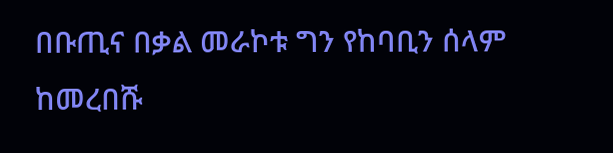በቡጢና በቃል መራኮቱ ግን የከባቢን ሰላም ከመረበሹ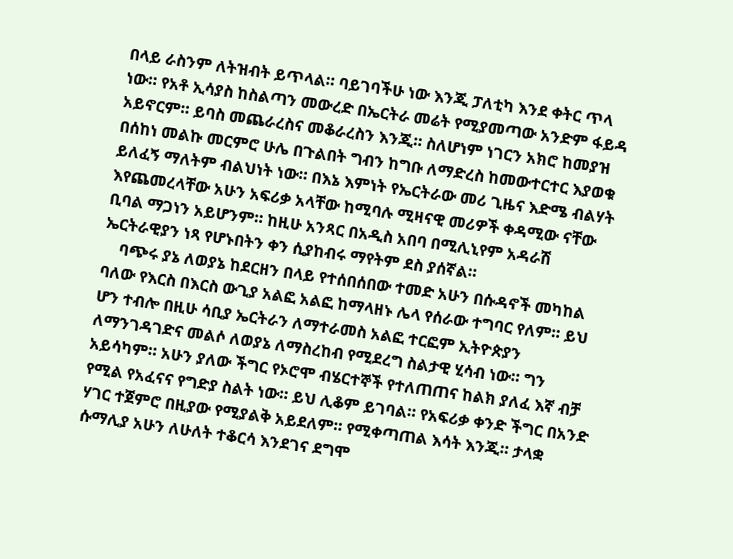በላይ ራስንም ለትዝብት ይጥላል። ባይገባችሁ ነው እንጂ ፓለቲካ እንደ ቀትር ጥላ ነው። የአቶ ኢሳያስ ከስልጣን መውረድ በኤርትራ መሬት የሚያመጣው አንድም ፋይዳ አይኖርም። ይባስ መጨራረስና መቆራረስን እንጂ። ስለሆነም ነገርን አክሮ ከመያዝ በሰከነ መልኩ መርምሮ ሁሌ በጉልበት ግብን ከግቡ ለማድረስ ከመውተርተር እያወቁ ይለፈኝ ማለትም ብልህነት ነው። በእኔ እምነት የኤርትራው መሪ ጊዜና እድሜ ብልሃት እየጨመረላቸው አሁን አፍሪቃ አላቸው ከሚባሉ ሚዛናዊ መሪዎች ቀዳሚው ናቸው ቢባል ማጋነን አይሆንም። ከዚሁ አንጻር በአዲስ አበባ በሚሊኒየም አዳራሽ ኤርትራዊያን ነጻ የሆኑበትን ቀን ሲያከብሩ ማየትም ደስ ያሰኛል።
    ባጭሩ ያኔ ለወያኔ ከደርዘን በላይ የተሰበሰበው ተመድ አሁን በሱዳኖች መካከል ባለው የእርስ በእርስ ውጊያ አልፎ አልፎ ከማላዘኑ ሌላ የሰራው ተግባር የለም። ይህ ሆን ተብሎ በዚሁ ሳቢያ ኤርትራን ለማተራመስ አልፎ ተርፎም ኢትዮጵያን ለማንገዳገድና መልሶ ለወያኔ ለማስረከብ የሚደረግ ስልታዊ ሂሳብ ነው። ግን አይሳካም። አሁን ያለው ችግር የኦሮሞ ብሄርተኞች የተለጠጠና ከልክ ያለፈ እኛ ብቻ የሚል የአፈናና የግድያ ስልት ነው። ይህ ሊቆም ይገባል። የአፍሪቃ ቀንድ ችግር በአንድ ሃገር ተጀምሮ በዚያው የሚያልቅ አይደለም። የሚቀጣጠል እሳት እንጂ። ታላቋ ሱማሊያ አሁን ለሁለት ተቆርሳ እንደገና ደግሞ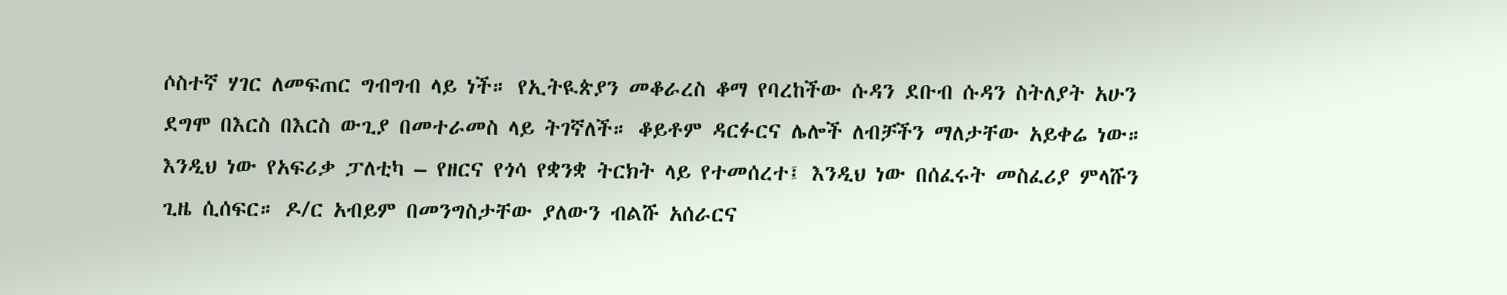ሶስተኛ ሃገር ለመፍጠር ግብግብ ላይ ነች። የኢትዪጵያን መቆራረስ ቆማ የባረከችው ሱዳን ደቡብ ሱዳን ስትለያት አሁን ደግሞ በእርስ በእርስ ውጊያ በመተራመስ ላይ ትገኛለች። ቆይቶም ዳርፉርና ሌሎች ለብቻችን ማለታቸው አይቀሬ ነው። እንዲህ ነው የአፍሪቃ ፓለቲካ – የዘርና የጎሳ የቋንቋ ትርክት ላይ የተመሰረተ፤ እንዲህ ነው በሰፈሩት መስፈሪያ ምላሹን ጊዜ ሲሰፍር። ዶ/ር አብይም በመንግስታቸው ያለውን ብልሹ አሰራርና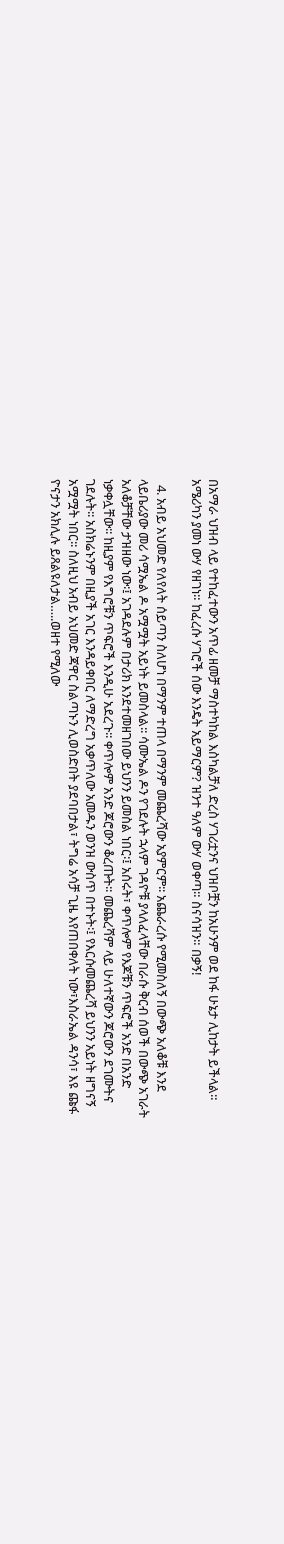በአማራ ህዝብ ላይ የተከፈተውን አጥፊ ዘመቻ ማስተካከል እስካልቻለ ድረስ ሃገሪቷንና ህዝቦቿን ከአሁንም ወደ ከፋ ሁኔታ ሊከታት ይችላል። አሜሪካን ያመነ ውሃ የዘገነ። ከፈረሱ ሃገሮች ሰው እንዴት አይማርም? ዝንተ ዓለም ውሃ ወቀጣ። ስናሳዝን። በቃኝ!

  4. አብይ አህመድ የለየለት ሰይጣን ስለሆነ በማንም ተጠላ በማንም መጨረሻው አያምርም፡፡ አጨራረሱ የሚመስለኝ በውጭ አለቆቹ እንደ ላይቤሪያው መሪ ሳሟኤል ዶ አሟሟት አይነት ይመስላል፡፡ ሳሙኤል ዶን የገደሉት ኋላም ገዳዮቹ ያላለፈላቸው በራሱ ቅርብ ሰወች በውጭ አገራት አለቆቻቸው ታዝዘው ነው፡፤ አገዳደሉም በታሪክ እንደተመዘገበው ይህንን ይመስል ነበር፡፤ አሰሩት፣ ቀጥሎም የእጆቹን ጥፍሮች አንድ በአንድ ነቃቀሏቸው፡፡ ከዚያም የእግሮቹን ጥፍሮች እንዲሁ አደረጉ፡፡ ቀጥሎም አንድ ጆሮውን ቆረጡት፡፡ መጨረሻም ላይ ሁለተኛውን ጆሮውን ደገሙትና ገደሉት፡፡ አስክሬኑንም በዚያች አገር እንዳይቀበር ለማድረግ አቃጥለው አመዱን ወንዝ ውስጥ በተኑት፡፤ የእርሱመጨረሻ ይህንን አይነት ዘግናኝ አሟሟት ነበር፡፡ ስለዚህ አብይ አህመድ ጃዋር ስልጣኑን ሊወስድበት ያደባበታል፣ ትግሬ አሳቻ ጊዜ እየጠበቀለት ነው፣እስራኤል ዳንሳ፣ እዩ ጩፋ ዮናታን አክሊሉ ይጸልዩለታል…..ወዘተ የሚለው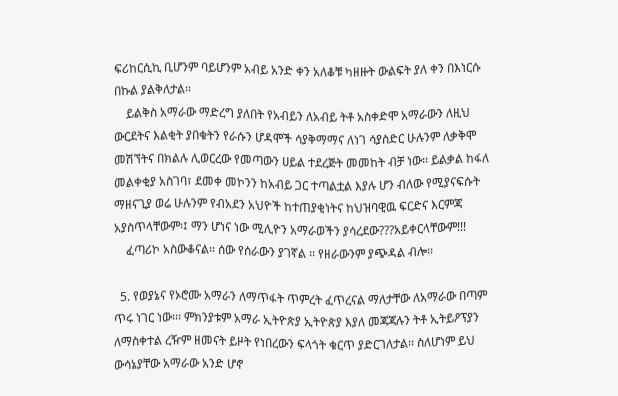ፍሪከርሲኪ ቢሆንም ባይሆንም አብይ አንድ ቀን አለቆቹ ካዘዙት ውልፍት ያለ ቀን በእነርሱ በኩል ያልቅለታል፡፡
    ይልቅስ አማራው ማድረግ ያለበት የአብይን ለአብይ ትቶ አስቀድሞ አማራውን ለዚህ ውርደትና እልቂት ያበቁትን የራሱን ሆዳሞች ሳያቅማማና ለነገ ሳያስድር ሁሉንም ለቃቅሞ መሽኘትና በክልሉ ሊወርረው የመጣውን ሀይል ተደረጅት መመከት ብቻ ነው፡፡ ይልቃል ከፋለ መልቀቂያ አስገባ፣ ደመቀ መኮንን ከአብይ ጋር ተጣልቷል እያሉ ሆን ብለው የሚያናፍሱት ማዘናጊያ ወሬ ሁሉንም የብአደን አህዮች ከተጠያቂነትና ከህዝባዊዉ ፍርድና እርምጃ አያስጥላቸውም፡፤ ማን ሆነና ነው ሚሊዮን አማራወችን ያሳረደው???አይቀርላቸውም!!!
    ፈጣሪኮ አስውቆናል፡፡ ሰው የሰራውን ያገኛል ፡፡ የዘራውንም ያጭዳል ብሎ፡፡

  5. የወያኔና የኦሮሙ አማራን ለማጥፋት ጥምረት ፈጥረናል ማለታቸው ለአማራው በጣም ጥሩ ነገር ነው፡፡፡ ምክንያቱም አማራ ኢትዮጵያ ኢትዮጵያ እያለ መጃጃሉን ትቶ ኢትይዖፕያን ለማስቀተል ረዥም ዘመናት ይዞት የነበረውን ፍላጎት ቁርጥ ያድርገለታል፡፡ ስለሆነም ይህ ውሳኔያቸው አማራው አንድ ሆኖ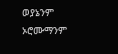ወያኔንም ኦሮሙማንም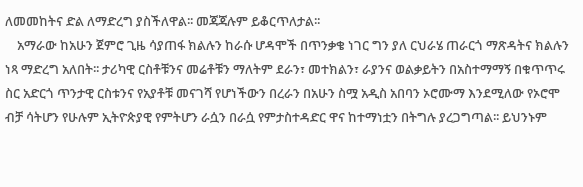ለመመከትና ድል ለማድረግ ያስችለዋል፡፡ መጃጃሉም ይቆርጥለታል፡፡
    አማራው ከአሁን ጀምሮ ጊዜ ሳያጠፋ ክልሉን ከራሱ ሆዳሞች በጥንቃቄ ነገር ግን ያለ ርህራሄ ጠራርጎ ማጽዳትና ክልሉን ነጻ ማድረግ አለበት፡፡ ታሪካዊ ርስቶቹንና መሬቶቹን ማለትም ደራን፣ መተክልን፣ ራያንና ወልቃይትን በአስተማማኝ በቁጥጥሩ ስር አድርጎ ጥንታዊ ርስቱንና የአያቶቹ መናገሻ የሆነችውን በረራን በአሁን ስሟ አዲስ አበባን ኦሮሙማ እንደሚለው የኦሮሞ ብቻ ሳትሆን የሁሉም ኢትዮጵያዊ የምትሆን ራሷን በራሷ የምታስተዳድር ዋና ከተማነቷን በትግሉ ያረጋግጣል፡፡ ይህንኑም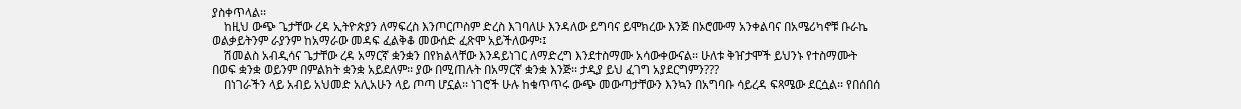ያስቀጥላል፡፡
    ከዚህ ውጭ ጌታቸው ረዳ ኢትዮጵያን ለማፍረስ እንጦርጦስም ድረስ እገባለሁ እንዳለው ይግባና ይሞክረው እንጅ በኦሮሙማ አንቀልባና በአሜሪካኖቹ ቡራኬ ወልቃይትንም ራያንም ከአማራው መዳፍ ፈልቅቆ መውሰድ ፈጽሞ አይችለውም፡፤
    ሽመልስ አብዲሳና ጌታቸው ረዳ አማርኛ ቋንቋን በየክልላቸው እንዳይነገር ለማድረግ እንደተስማሙ አሳውቀውናል፡፡ ሁለቱ ቅዠታሞች ይህንኑ የተስማሙት በወፍ ቋንቋ ወይንም በምልክት ቋንቋ አይደለም፡፡ ያው በሚጠሉት በአማርኛ ቋንቋ እንጅ፡፡ ታዲያ ይህ ፈገግ አያደርግምን???
    በነገራችን ላይ አብይ አህመድ አሊአሁን ላይ ጦጣ ሆኗል፡፡ ነገሮች ሁሉ ከቁጥጥሩ ውጭ መውጣታቸውን እንኳን በአግባቡ ሳይረዳ ፍጻሜው ደርሷል፡፡ የበሰበሰ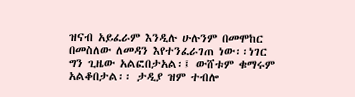ዝናብ አይፈራም እንዲሉ ሁሉንም በመሞከር በመስለው ለመዳን እየተንፈራገጠ ነው፡፡ነገር ግን ጊዜው አልፎበታአል፡፤ ውሸቱም ቁማሩም አልቆበታል፡፡ ታዲያ ዝም ተብሎ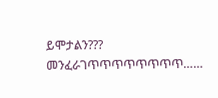ይሞታልን??? መንፈራገጥጥጥጥጥጥጥጥ……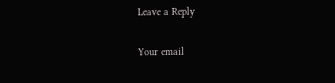Leave a Reply

Your email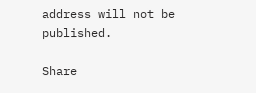address will not be published.

Share